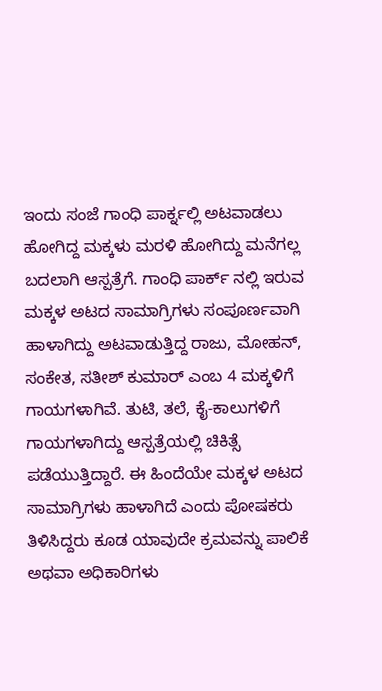ಇಂದು ಸಂಜೆ ಗಾಂಧಿ ಪಾರ್ಕ್ನಲ್ಲಿ ಅಟವಾಡಲು ಹೋಗಿದ್ದ ಮಕ್ಕಳು ಮರಳಿ ಹೋಗಿದ್ದು ಮನೆಗಲ್ಲ ಬದಲಾಗಿ ಆಸ್ಪತ್ರೆಗೆ. ಗಾಂಧಿ ಪಾರ್ಕ್ ನಲ್ಲಿ ಇರುವ ಮಕ್ಕಳ ಅಟದ ಸಾಮಾಗ್ರಿಗಳು ಸಂಪೂರ್ಣವಾಗಿ ಹಾಳಾಗಿದ್ದು ಅಟವಾಡುತ್ತಿದ್ದ ರಾಜು, ಮೋಹನ್, ಸಂಕೇತ, ಸತೀಶ್ ಕುಮಾರ್ ಎಂಬ 4 ಮಕ್ಕಳಿಗೆ ಗಾಯಗಳಾಗಿವೆ. ತುಟಿ, ತಲೆ, ಕೈ-ಕಾಲುಗಳಿಗೆ ಗಾಯಗಳಾಗಿದ್ದು ಆಸ್ಪತ್ರೆಯಲ್ಲಿ ಚಿಕಿತ್ಸೆ ಪಡೆಯುತ್ತಿದ್ದಾರೆ. ಈ ಹಿಂದೆಯೇ ಮಕ್ಕಳ ಅಟದ ಸಾಮಾಗ್ರಿಗಳು ಹಾಳಾಗಿದೆ ಎಂದು ಪೋಷಕರು ತಿಳಿಸಿದ್ದರು ಕೂಡ ಯಾವುದೇ ಕ್ರಮವನ್ನು ಪಾಲಿಕೆ ಅಥವಾ ಅಧಿಕಾರಿಗಳು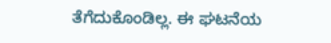ತೆಗೆದುಕೊಂಡಿಲ್ಲ. ಈ ಘಟನೆಯ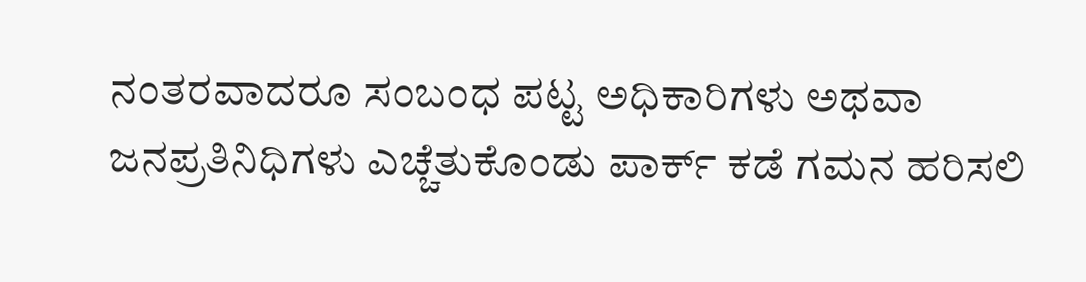ನಂತರವಾದರೂ ಸಂಬಂಧ ಪಟ್ಟ ಅಧಿಕಾರಿಗಳು ಅಥವಾ ಜನಪ್ರತಿನಿಧಿಗಳು ಎಚ್ಚೆತುಕೊಂಡು ಪಾರ್ಕ್ ಕಡೆ ಗಮನ ಹರಿಸಲಿ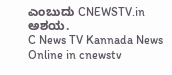ಎಂಬುದು CNEWSTV.in ಅಶಯ.
C News TV Kannada News Online in cnewstv